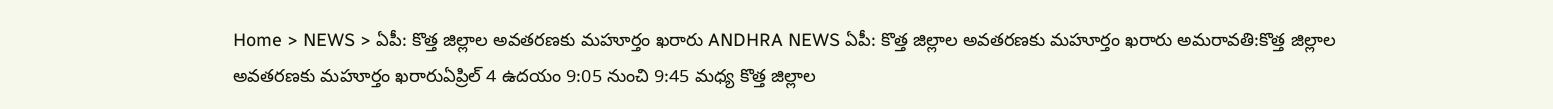Home > NEWS > ఏపీ: కొత్త జిల్లాల అవతరణకు మహూర్తం ఖరారు ANDHRA NEWS ఏపీ: కొత్త జిల్లాల అవతరణకు మహూర్తం ఖరారు అమరావతి:కొత్త జిల్లాల అవతరణకు మహూర్తం ఖరారుఏప్రిల్ 4 ఉదయం 9:05 నుంచి 9:45 మధ్య కొత్త జిల్లాల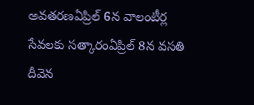అవతరణఏప్రిల్ 6న వాలంటీర్ల సేవలకు సత్కారంఏప్రిల్ 8న వసతి దీవెన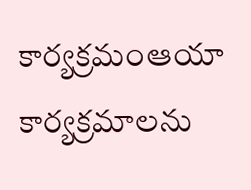కార్యక్రమంఆయా కార్యక్రమాలను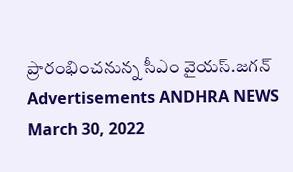ప్రారంభించనున్న సీఎం వైయస్.జగన్ Advertisements ANDHRA NEWS March 30, 2022